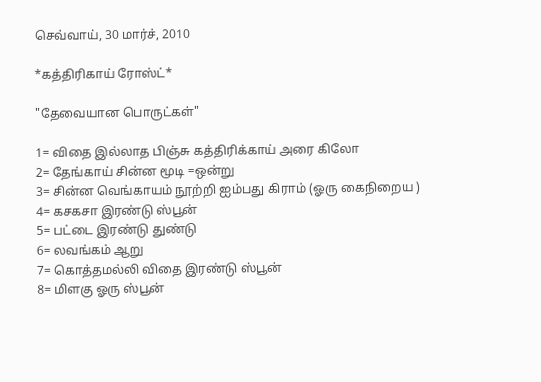செவ்வாய், 30 மார்ச், 2010

*கத்திரிகாய் ரோஸ்ட்*

"தேவையான பொருட்கள்"

1= விதை இல்லாத பிஞ்சு கத்திரிக்காய் அரை கிலோ
2= தேங்காய் சின்ன மூடி =ஒன்று
3= சின்ன வெங்காயம் நூற்றி ஐம்பது கிராம் (ஓரு கைநிறைய )
4= கசகசா இரண்டு ஸ்பூன்
5= பட்டை இரண்டு துண்டு
6= லவங்கம் ஆறு
7= கொத்தமல்லி விதை இரண்டு ஸ்பூன்
8= மிளகு ஓரு ஸ்பூன்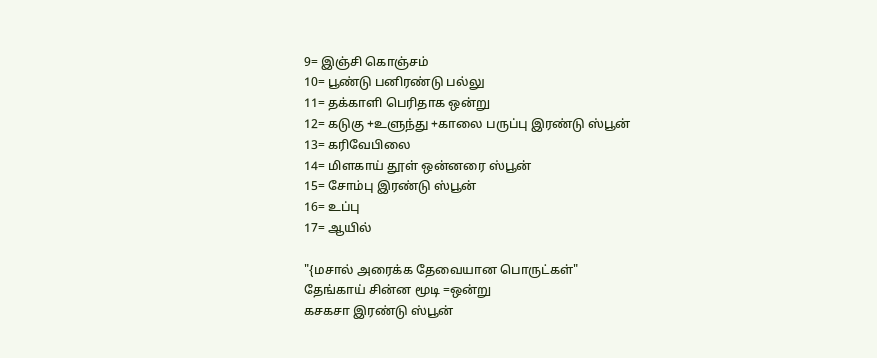9= இஞ்சி கொஞ்சம்
10= பூண்டு பனிரண்டு பல்லு
11= தக்காளி பெரிதாக ஒன்று
12= கடுகு +உளுந்து +காலை பருப்பு இரண்டு ஸ்பூன்
13= கரிவேபிலை
14= மிளகாய் தூள் ஒன்னரை ஸ்பூன்
15= சோம்பு இரண்டு ஸ்பூன்
16= உப்பு
17= ஆயில்

"{மசால் அரைக்க தேவையான பொருட்கள்"
தேங்காய் சின்ன மூடி =ஒன்று
கசகசா இரண்டு ஸ்பூன்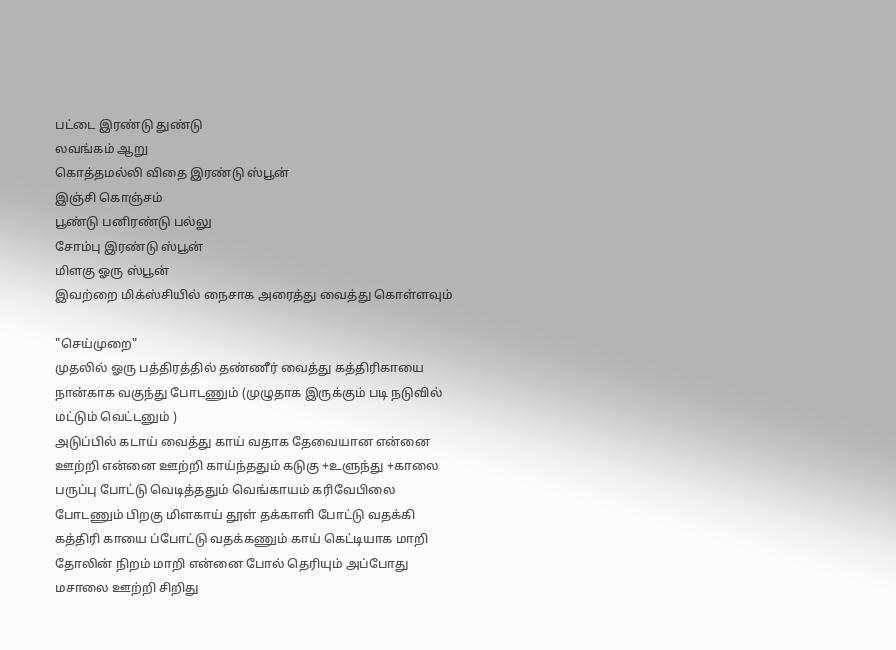பட்டை இரண்டு துண்டு
லவங்கம் ஆறு
கொத்தமல்லி விதை இரண்டு ஸ்பூன்
இஞ்சி கொஞ்சம்
பூண்டு பனிரண்டு பல்லு
சோம்பு இரண்டு ஸ்பூன்
மிளகு ஓரு ஸ்பூன்
இவற்றை மிக்ஸ்சியில் நைசாக அரைத்து வைத்து கொள்ளவும்

"செய்முறை"
முதலில் ஓரு பத்திரத்தில் தண்ணீர் வைத்து கத்திரிகாயை நான்காக வகுந்து போடணும் (முழுதாக இருக்கும் படி நடுவில் மட்டும் வெட்டனும் )
அடுப்பில் கடாய் வைத்து காய் வதாக தேவையான என்னை ஊற்றி என்னை ஊற்றி காய்ந்ததும் கடுகு +உளுந்து +காலை பருப்பு போட்டு வெடித்ததும் வெங்காயம் கரிவேபிலை போடணும் பிறகு மிளகாய் தூள் தக்காளி போட்டு வதக்கி கத்திரி காயை ப்போட்டு வதக்கணும் காய் கெட்டியாக மாறி தோலின் நிறம் மாறி என்னை போல் தெரியும் அப்போது மசாலை ஊற்றி சிறிது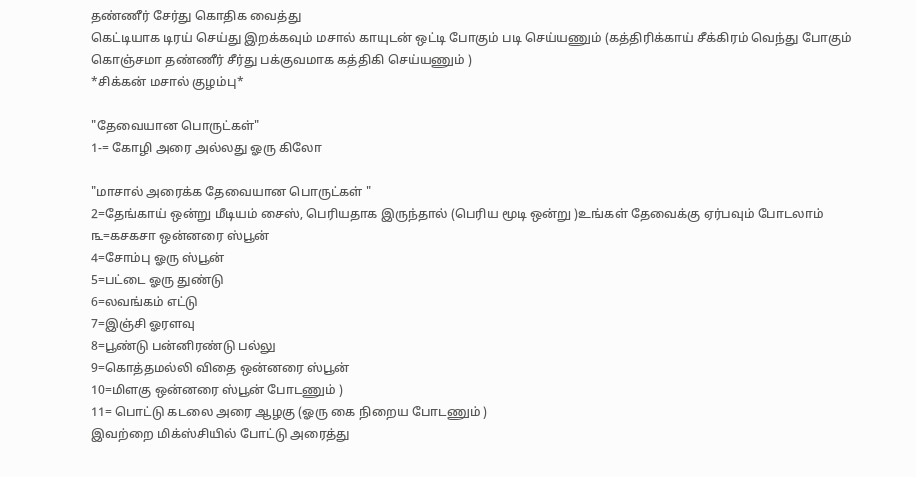தண்ணீர் சேர்து கொதிக வைத்து
கெட்டியாக டிரய் செய்து இறக்கவும் மசால் காயுடன் ஒட்டி போகும் படி செய்யணும் (கத்திரிக்காய் சீக்கிரம் வெந்து போகும் கொஞ்சமா தண்ணீர் சீர்து பக்குவமாக கத்திகி செய்யணும் )
*சிக்கன் மசால் குழம்பு*

"தேவையான பொருட்கள்"
1-= கோழி அரை அல்லது ஓரு கிலோ

"மாசால் அரைக்க தேவையான பொருட்கள் "
2=தேங்காய் ஒன்று மீடியம் சைஸ், பெரியதாக இருந்தால் (பெரிய மூடி ஒன்று )உங்கள் தேவைக்கு ஏர்பவும் போடலாம்
௩=கசகசா ஒன்னரை ஸ்பூன்
4=சோம்பு ஓரு ஸ்பூன்
5=பட்டை ஓரு துண்டு
6=லவங்கம் எட்டு
7=இஞ்சி ஓரளவு
8=பூண்டு பன்னிரண்டு பல்லு
9=கொத்தமல்லி விதை ஒன்னரை ஸ்பூன்
10=மிளகு ஒன்னரை ஸ்பூன் போடணும் )
11= பொட்டு கடலை அரை ஆழகு (ஓரு கை நிறைய போடணும் )
இவற்றை மிக்ஸ்சியில் போட்டு அரைத்து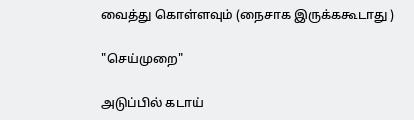வைத்து கொள்ளவும் (நைசாக இருக்ககூடாது )

"செய்முறை"

அடுப்பில் கடாய்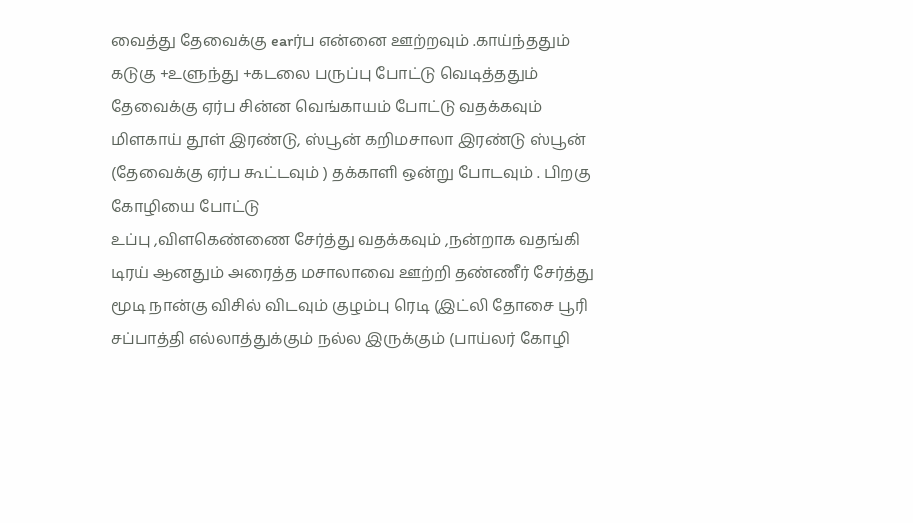வைத்து தேவைக்கு earர்ப என்னை ஊற்றவும் .காய்ந்ததும் கடுகு +உளுந்து +கடலை பருப்பு போட்டு வெடித்ததும் தேவைக்கு ஏர்ப சின்ன வெங்காயம் போட்டு வதக்கவும்
மிளகாய் தூள் இரண்டு, ஸ்பூன் கறிமசாலா இரண்டு ஸ்பூன் (தேவைக்கு ஏர்ப கூட்டவும் ) தக்காளி ஒன்று போடவும் . பிறகு கோழியை போட்டு
உப்பு ,விளகெண்ணை சேர்த்து வதக்கவும் ,நன்றாக வதங்கி டிரய் ஆனதும் அரைத்த மசாலாவை ஊற்றி தண்ணீர் சேர்த்து மூடி நான்கு விசில் விடவும் குழம்பு ரெடி (இட்லி தோசை பூரி சப்பாத்தி எல்லாத்துக்கும் நல்ல இருக்கும் (பாய்லர் கோழி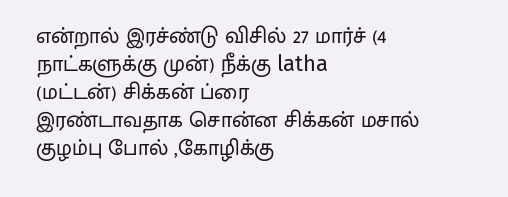என்றால் இரச்ண்டு விசில் 27 மார்ச் (4 நாட்களுக்கு முன்) நீக்கு latha
(மட்டன்) சிக்கன் ப்ரை
இரண்டாவதாக சொன்ன சிக்கன் மசால் குழம்பு போல் ,கோழிக்கு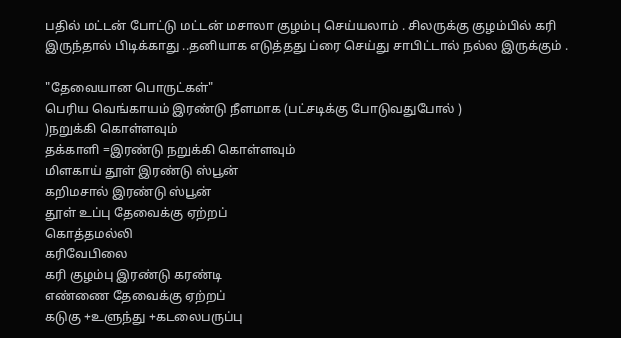பதில் மட்டன் போட்டு மட்டன் மசாலா குழம்பு செய்யலாம் . சிலருக்கு குழம்பில் கரி இருந்தால் பிடிக்காது ..தனியாக எடுத்தது ப்ரை செய்து சாபிட்டால் நல்ல இருக்கும் .

"தேவையான பொருட்கள்"
பெரிய வெங்காயம் இரண்டு நீளமாக (பட்சடிக்கு போடுவதுபோல் )
)நறுக்கி கொள்ளவும்
தக்காளி =இரண்டு நறுக்கி கொள்ளவும்
மிளகாய் தூள் இரண்டு ஸ்பூன்
கறிமசால் இரண்டு ஸ்பூன்
தூள் உப்பு தேவைக்கு ஏற்றப்
கொத்தமல்லி
கரிவேபிலை
கரி குழம்பு இரண்டு கரண்டி
எண்ணை தேவைக்கு ஏற்றப்
கடுகு +உளுந்து +கடலைபருப்பு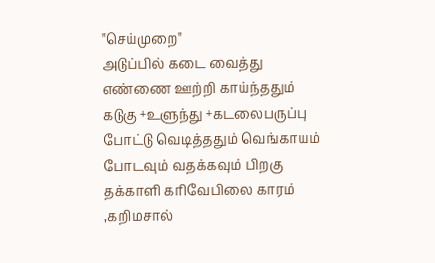"செய்முறை"
அடுப்பில் கடை வைத்து எண்ணை ஊற்றி காய்ந்ததும்
கடுகு +உளுந்து +கடலைபருப்பு போட்டு வெடித்ததும் வெங்காயம் போடவும் வதக்கவும் பிறகு தக்காளி கரிவேபிலை காரம் ,கறிமசால்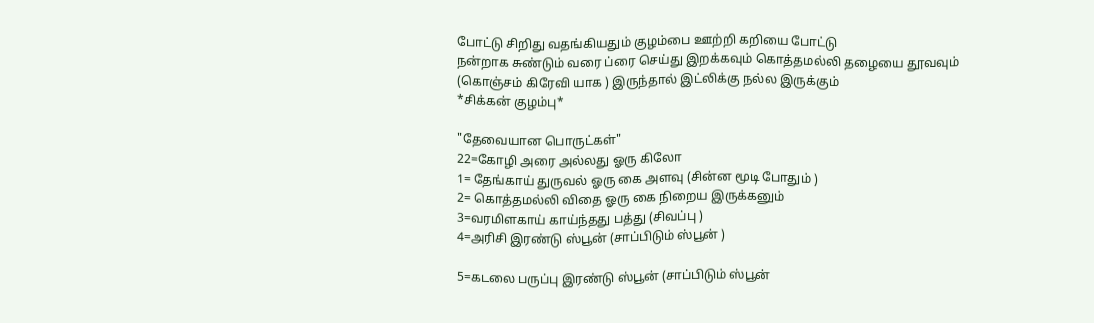போட்டு சிறிது வதங்கியதும் குழம்பை ஊற்றி கறியை போட்டு
நன்றாக சுண்டும் வரை ப்ரை செய்து இறக்கவும் கொத்தமல்லி தழையை தூவவும்
(கொஞ்சம் கிரேவி யாக ) இருந்தால் இட்லிக்கு நல்ல இருக்கும்
*சிக்கன் குழம்பு*

"தேவையான பொருட்கள்"
22=கோழி அரை அல்லது ஓரு கிலோ
1= தேங்காய் துருவல் ஓரு கை அளவு (சின்ன மூடி போதும் )
2= கொத்தமல்லி விதை ஓரு கை நிறைய இருக்கனும்
3=வரமிளகாய் காய்ந்தது பத்து (சிவப்பு )
4=அரிசி இரண்டு ஸ்பூன் (சாப்பிடும் ஸ்பூன் )

5=கடலை பருப்பு இரண்டு ஸ்பூன் (சாப்பிடும் ஸ்பூன்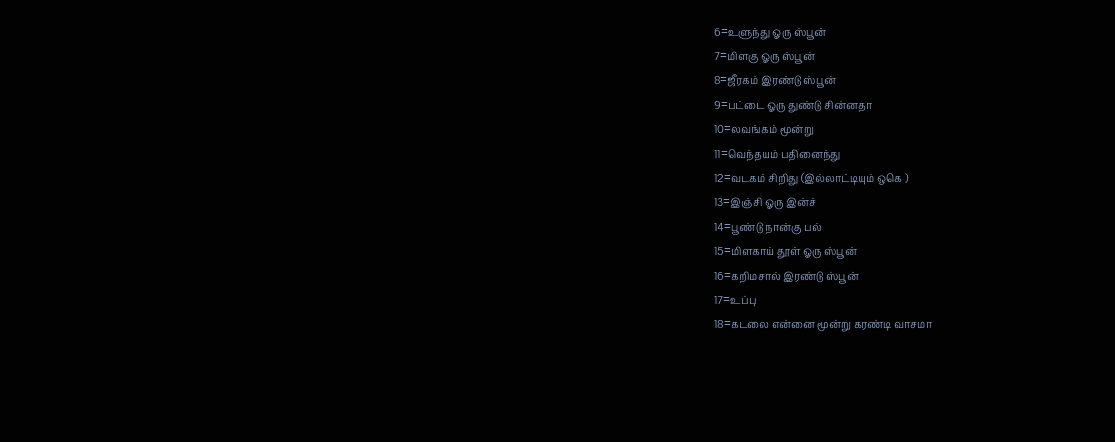6=உளுந்து ஓரு ஸ்பூன்
7=மிளகு ஓரு ஸ்பூன்
8=ஜீரகம் இரண்டு ஸ்பூன்
9=பட்டை ஓரு துண்டு சின்னதா
10=லவங்கம் மூன்று
11=வெந்தயம் பதினைந்து
12=வடகம் சிறிது (இல்லாட்டியும் ஒகெ )
13=இஞ்சி ஓரு இன்ச்
14=பூண்டு நான்கு பல்
15=மிளகாய் தூள் ஓரு ஸ்பூன்
16=கறிமசால் இரண்டு ஸ்பூன்
17=உப்பு
18=கடலை என்னை மூன்று கரண்டி வாசமா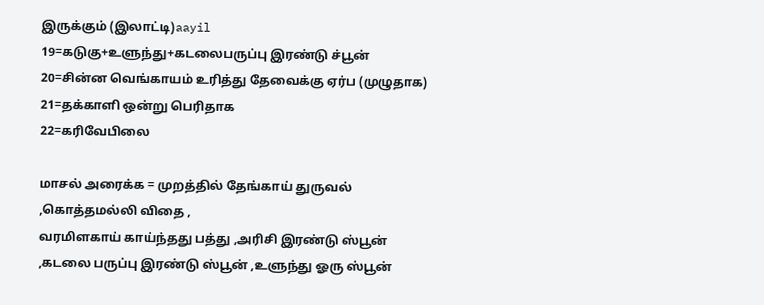இருக்கும் (இலாட்டி)aayil
19=கடுகு+உளுந்து+கடலைபருப்பு இரண்டு ச்பூன்
20=சின்ன வெங்காயம் உரித்து தேவைக்கு ஏர்ப (முழுதாக)
21=தக்காளி ஒன்று பெரிதாக
22=கரிவேபிலை

மாசல் அரைக்க = முறத்தில் தேங்காய் துருவல் ,கொத்தமல்லி விதை ,
வரமிளகாய் காய்ந்தது பத்து ,அரிசி இரண்டு ஸ்பூன் ,கடலை பருப்பு இரண்டு ஸ்பூன் ,உளுந்து ஓரு ஸ்பூன்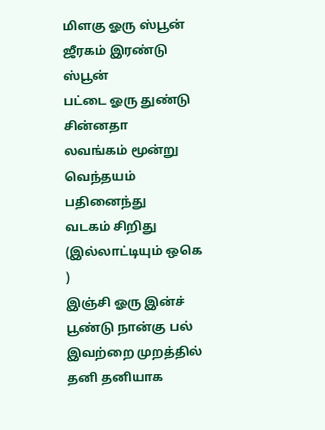மிளகு ஓரு ஸ்பூன்
ஜீரகம் இரண்டு ஸ்பூன்
பட்டை ஓரு துண்டு சின்னதா
லவங்கம் மூன்று
வெந்தயம் பதினைந்து
வடகம் சிறிது (இல்லாட்டியும் ஒகெ )
இஞ்சி ஓரு இன்ச்
பூண்டு நான்கு பல்
இவற்றை முறத்தில் தனி தனியாக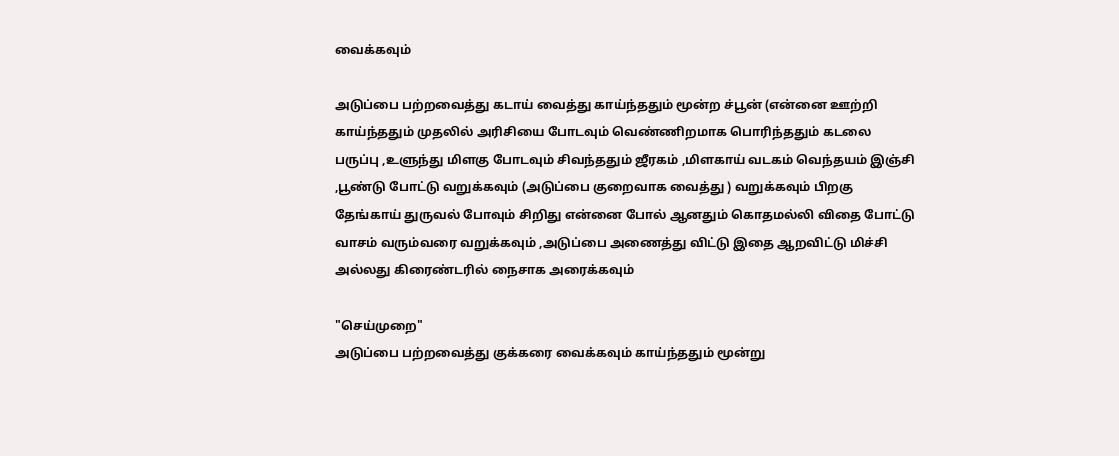வைக்கவும்

அடுப்பை பற்றவைத்து கடாய் வைத்து காய்ந்ததும் மூன்ற ச்பூன் (என்னை ஊற்றி காய்ந்ததும் முதலில் அரிசியை போடவும் வெண்ணிறமாக பொரிந்ததும் கடலை பருப்பு ,உளுந்து மிளகு போடவும் சிவந்ததும் ஜீரகம் ,மிளகாய் வடகம் வெந்தயம் இஞ்சி ,பூண்டு போட்டு வறுக்கவும் (அடுப்பை குறைவாக வைத்து ) வறுக்கவும் பிறகு தேங்காய் துருவல் போவும் சிறிது என்னை போல் ஆனதும் கொதமல்லி விதை போட்டு வாசம் வரும்வரை வறுக்கவும் ,அடுப்பை அணைத்து விட்டு இதை ஆறவிட்டு மிச்சி அல்லது கிரைண்டரில் நைசாக அரைக்கவும்

"செய்முறை"
அடுப்பை பற்றவைத்து குக்கரை வைக்கவும் காய்ந்ததும் மூன்று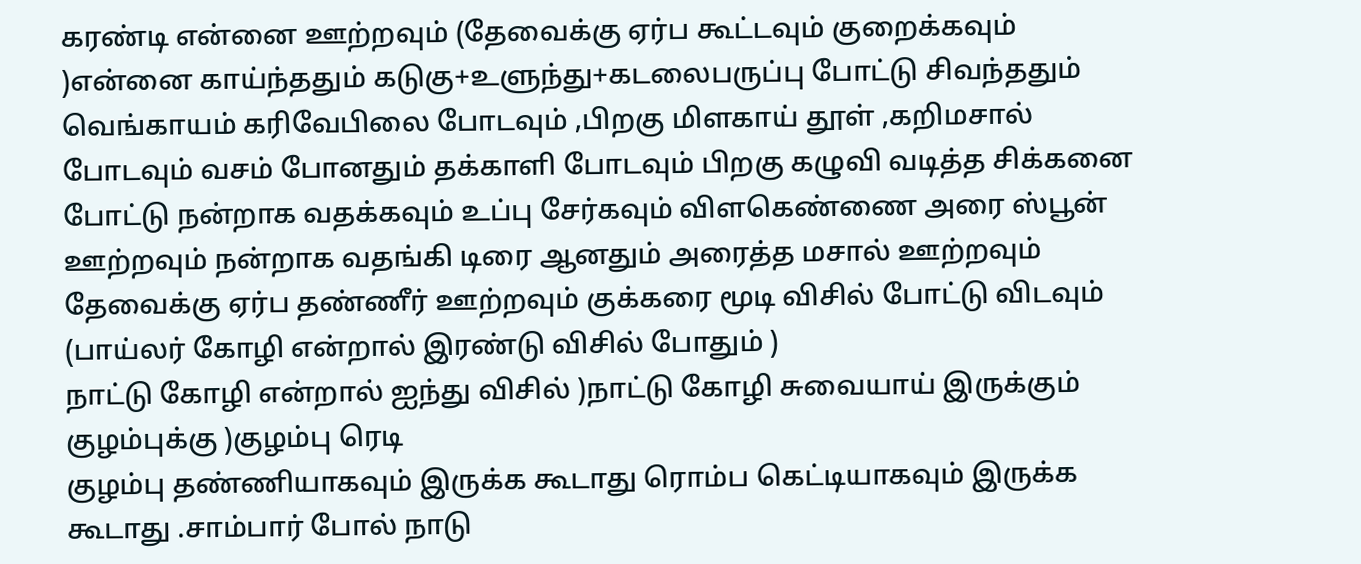கரண்டி என்னை ஊற்றவும் (தேவைக்கு ஏர்ப கூட்டவும் குறைக்கவும் )என்னை காய்ந்ததும் கடுகு+உளுந்து+கடலைபருப்பு போட்டு சிவந்ததும் வெங்காயம் கரிவேபிலை போடவும் ,பிறகு மிளகாய் தூள் ,கறிமசால் போடவும் வசம் போனதும் தக்காளி போடவும் பிறகு கழுவி வடித்த சிக்கனை போட்டு நன்றாக வதக்கவும் உப்பு சேர்கவும் விளகெண்ணை அரை ஸ்பூன் ஊற்றவும் நன்றாக வதங்கி டிரை ஆனதும் அரைத்த மசால் ஊற்றவும் தேவைக்கு ஏர்ப தண்ணீர் ஊற்றவும் குக்கரை மூடி விசில் போட்டு விடவும் (பாய்லர் கோழி என்றால் இரண்டு விசில் போதும் )
நாட்டு கோழி என்றால் ஐந்து விசில் )நாட்டு கோழி சுவையாய் இருக்கும் குழம்புக்கு )குழம்பு ரெடி
குழம்பு தண்ணியாகவும் இருக்க கூடாது ரொம்ப கெட்டியாகவும் இருக்க கூடாது .சாம்பார் போல் நாடு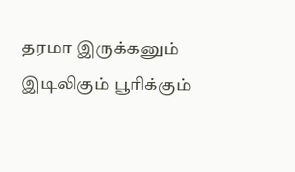தரமா இருக்கனும்
இடிலிகும் பூரிக்கும்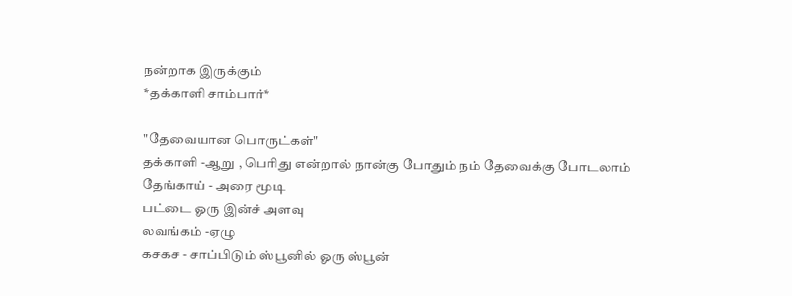நன்றாக இருக்கும்
*தக்காளி சாம்பார்*

"தேவையான பொருட்கள்"
தக்காளி -ஆறு , பெரிது என்றால் நான்கு போதும் நம் தேவைக்கு போடலாம்
தேங்காய் - அரை மூடி
பட்டை ஓரு இன்ச் அளவு
லவங்கம் -ஏழு
கசகச - சாப்பிடும் ஸ்பூனில் ஓரு ஸ்பூன்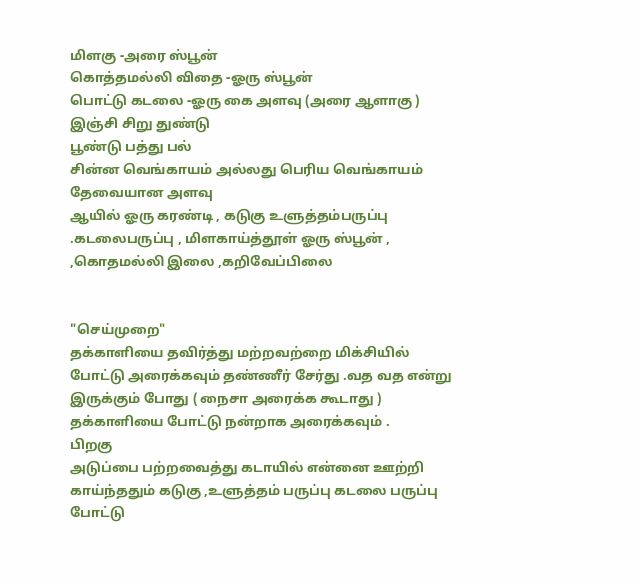மிளகு -அரை ஸ்பூன்
கொத்தமல்லி விதை -ஓரு ஸ்பூன்
பொட்டு கடலை -ஓரு கை அளவு (அரை ஆளாகு )
இஞ்சி சிறு துண்டு
பூண்டு பத்து பல்
சின்ன வெங்காயம் அல்லது பெரிய வெங்காயம் தேவையான அளவு
ஆயில் ஓரு கரண்டி , கடுகு உளுத்தம்பருப்பு .கடலைபருப்பு , மிளகாய்த்தூள் ஓரு ஸ்பூன் , ,கொதமல்லி இலை ,கறிவேப்பிலை


"செய்முறை"
தக்காளியை தவிர்த்து மற்றவற்றை மிக்சியில் போட்டு அரைக்கவும் தண்ணீர் சேர்து .வத வத என்று இருக்கும் போது ( நைசா அரைக்க கூடாது ) தக்காளியை போட்டு நன்றாக அரைக்கவும் .
பிறகு
அடுப்பை பற்றவைத்து கடாயில் என்னை ஊற்றி காய்ந்ததும் கடுகு ,உளுத்தம் பருப்பு கடலை பருப்பு போட்டு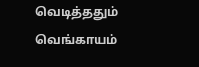வெடித்ததும் வெங்காயம்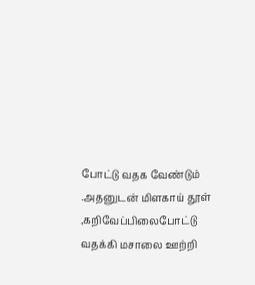போட்டு வதக வேண்டும் .அதனுடன் மிளகாய் தூள் ,கறிவேப்பிலைபோட்டு வதக்கி மசாலை ஊற்றி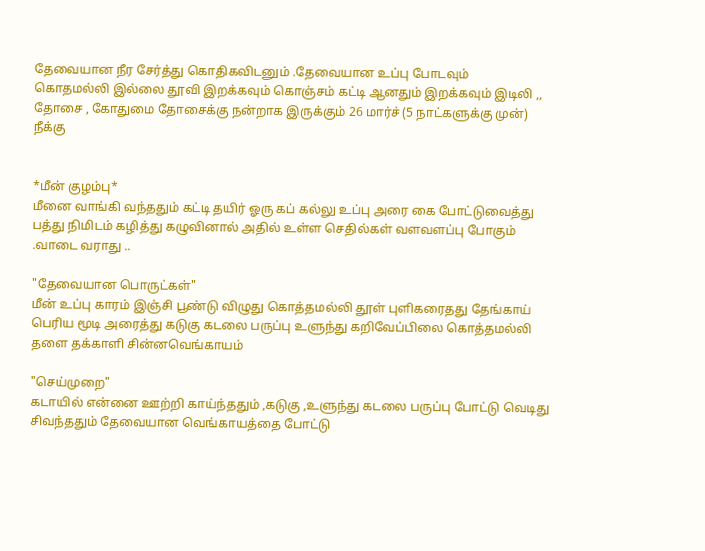தேவையான நீர சேர்த்து கொதிகவிடனும் .தேவையான உப்பு போடவும்
கொதமல்லி இல்லை தூவி இறக்கவும் கொஞ்சம் கட்டி ஆனதும் இறக்கவும் இடிலி ,, தோசை , கோதுமை தோசைக்கு நன்றாக இருக்கும் 26 மார்ச் (5 நாட்களுக்கு முன்) நீக்கு


*மீன் குழம்பு*
மீனை வாங்கி வந்ததும் கட்டி தயிர் ஓரு கப் கல்லு உப்பு அரை கை போட்டுவைத்து பத்து நிமிடம் கழித்து கழுவினால் அதில் உள்ள செதில்கள் வளவளப்பு போகும் .வாடை வராது ..

"தேவையான பொருட்கள்"
மீன் உப்பு காரம் இஞ்சி பூண்டு விழுது கொத்தமல்லி தூள் புளிகரைதது தேங்காய் பெரிய மூடி அரைத்து கடுகு கடலை பருப்பு உளுந்து கறிவேப்பிலை கொத்தமல்லி தளை தக்காளி சின்னவெங்காயம்

"செய்முறை"
கடாயில் என்னை ஊற்றி காய்ந்ததும் ,கடுகு ,உளுந்து கடலை பருப்பு போட்டு வெடிது சிவந்ததும் தேவையான வெங்காயத்தை போட்டு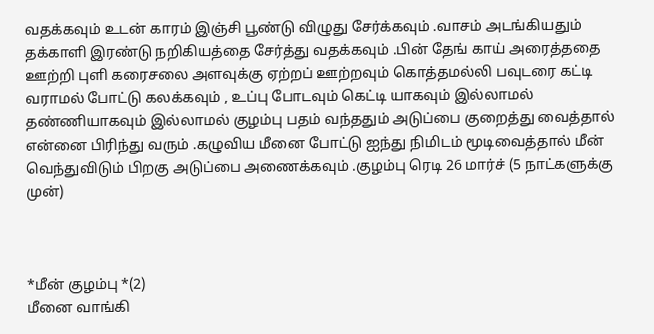வதக்கவும் உடன் காரம் இஞ்சி பூண்டு விழுது சேர்க்கவும் .வாசம் அடங்கியதும் தக்காளி இரண்டு நறிகியத்தை சேர்த்து வதக்கவும் .பின் தேங் காய் அரைத்ததை ஊற்றி புளி கரைசலை அளவுக்கு ஏற்றப் ஊற்றவும் கொத்தமல்லி பவுடரை கட்டி வராமல் போட்டு கலக்கவும் , உப்பு போடவும் கெட்டி யாகவும் இல்லாமல் தண்ணியாகவும் இல்லாமல் குழம்பு பதம் வந்ததும் அடுப்பை குறைத்து வைத்தால் என்னை பிரிந்து வரும் .கழுவிய மீனை போட்டு ஐந்து நிமிடம் மூடிவைத்தால் மீன் வெந்துவிடும் பிறகு அடுப்பை அணைக்கவும் .குழம்பு ரெடி 26 மார்ச் (5 நாட்களுக்கு முன்)



*மீன் குழம்பு *(2)
மீனை வாங்கி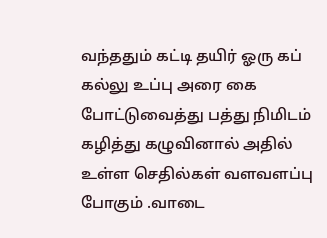வந்ததும் கட்டி தயிர் ஓரு கப் கல்லு உப்பு அரை கை போட்டுவைத்து பத்து நிமிடம் கழித்து கழுவினால் அதில் உள்ள செதில்கள் வளவளப்பு போகும் .வாடை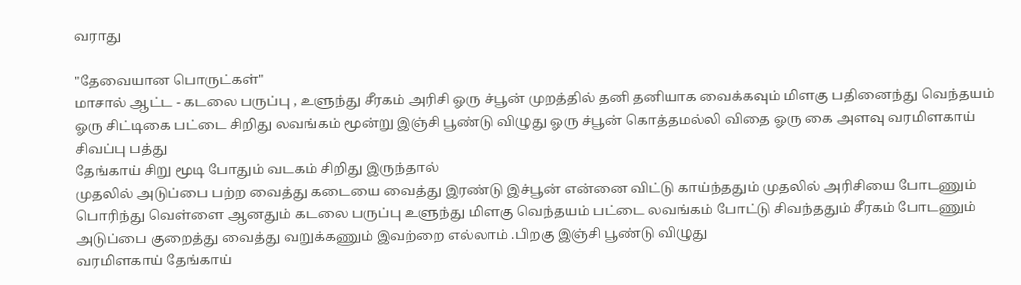வராது

"தேவையான பொருட்கள்"
மாசால் ஆட்ட - கடலை பருப்பு , உளுந்து சீரகம் அரிசி ஓரு ச்பூன் முறத்தில் தனி தனியாக வைக்கவும் மிளகு பதினைந்து வெந்தயம் ஓரு சிட்டிகை பட்டை சிறிது லவங்கம் மூன்று இஞ்சி பூண்டு விழுது ஓரு ச்பூன் கொத்தமல்லி விதை ஓரு கை அளவு வரமிளகாய் சிவப்பு பத்து
தேங்காய் சிறு மூடி போதும் வடகம் சிறிது இருந்தால்
முதலில் அடுப்பை பற்ற வைத்து கடையை வைத்து இரண்டு இச்பூன் என்னை விட்டு காய்ந்ததும் முதலில் அரிசியை போடணும் பொரிந்து வெள்ளை ஆனதும் கடலை பருப்பு உளுந்து மிளகு வெந்தயம் பட்டை லவங்கம் போட்டு சிவந்ததும் சீரகம் போடணும் அடுப்பை குறைத்து வைத்து வறுக்கணும் இவற்றை எல்லாம் .பிறகு இஞ்சி பூண்டு விழுது
வரமிளகாய் தேங்காய்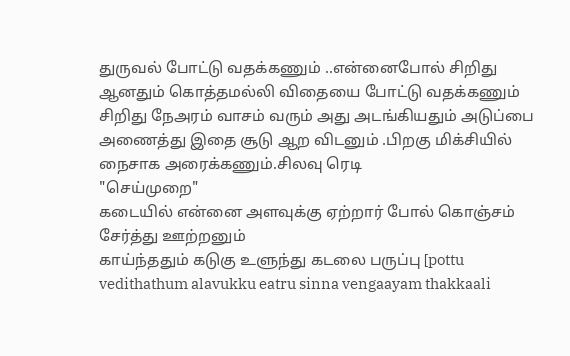துருவல் போட்டு வதக்கணும் ..என்னைபோல் சிறிது ஆனதும் கொத்தமல்லி விதையை போட்டு வதக்கணும் சிறிது நேஅரம் வாசம் வரும் அது அடங்கியதும் அடுப்பை அணைத்து இதை சூடு ஆற விடனும் .பிறகு மிக்சியில் நைசாக அரைக்கணும்.சிலவு ரெடி
"செய்முறை"
கடையில் என்னை அளவுக்கு ஏற்றார் போல் கொஞ்சம் சேர்த்து ஊற்றனும்
காய்ந்ததும் கடுகு உளுந்து கடலை பருப்பு [pottu vedithathum alavukku eatru sinna vengaayam thakkaali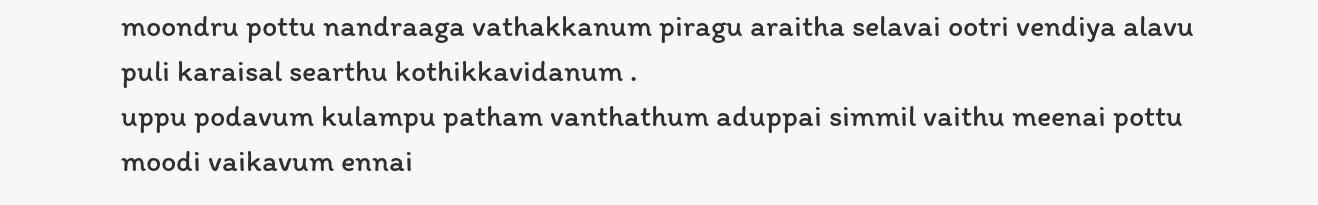moondru pottu nandraaga vathakkanum piragu araitha selavai ootri vendiya alavu puli karaisal searthu kothikkavidanum .
uppu podavum kulampu patham vanthathum aduppai simmil vaithu meenai pottu moodi vaikavum ennai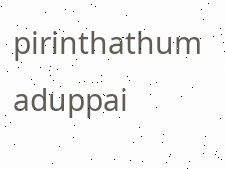pirinthathum aduppai